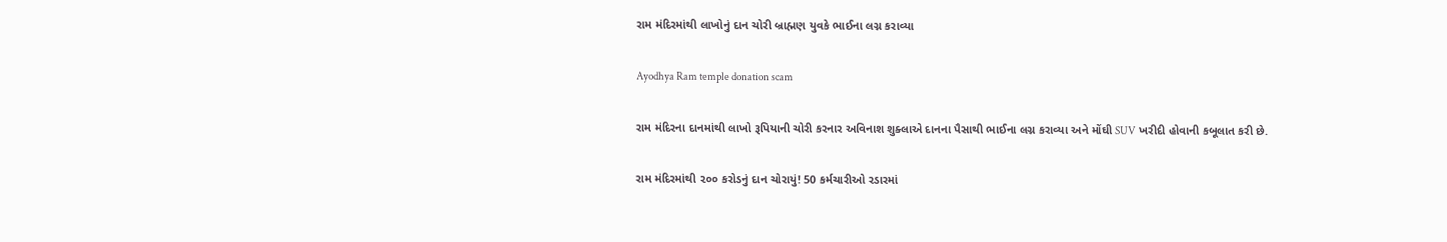રામ મંદિરમાંથી લાખોનું દાન ચોરી બ્રાહ્મણ યુવકે ભાઈના લગ્ન કરાવ્યા

Ayodhya Ram temple donation scam

રામ મંદિરના દાનમાંથી લાખો રૂપિયાની ચોરી કરનાર અવિનાશ શુક્લાએ દાનના પૈસાથી ભાઈના લગ્ન કરાવ્યા અને મોંઘી SUV ખરીદી હોવાની કબૂલાત કરી છે.

રામ મંદિરમાંથી ૨૦૦ કરોડનું દાન ચોરાયું! 50 કર્મચારીઓ રડારમાં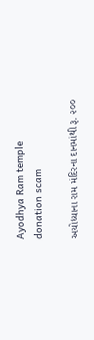Ayodhya Ram temple donation scam

અયોધ્યાના રામ મંદિરના દાનમાંથી રૂ. ૨૦૦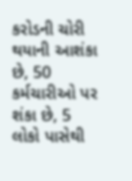કરોડની ચોરી થયાની આશંકા છે, 50 કર્મચારીઓ પર શંકા છે, 5 લોકો પાસેથી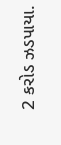2 કરોડ ઝડપાયા.